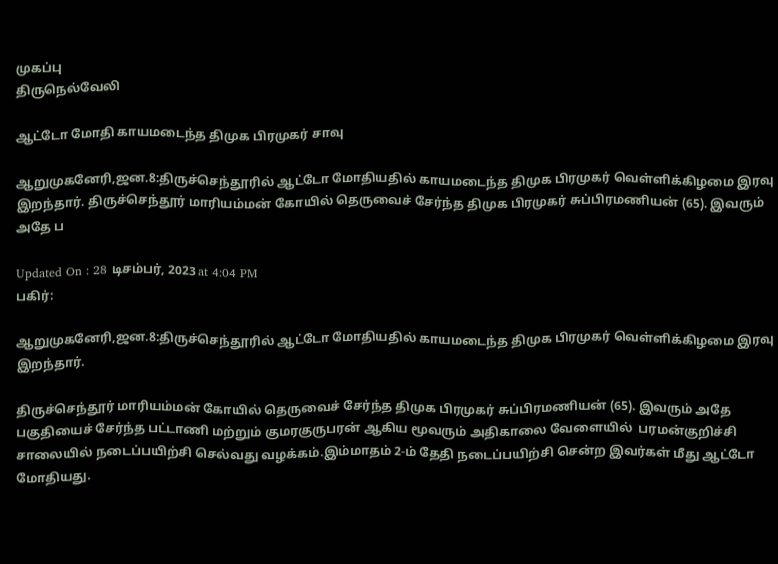முகப்பு
திருநெல்வேலி

ஆட்டோ மோதி காயமடைந்த திமுக பிரமுகர் சாவு

ஆறுமுகனேரி,ஜன.8:திருச்செந்தூரில் ஆட்டோ மோதியதில் காயமடைந்த திமுக பிரமுகர் வெள்ளிக்கிழமை இரவு இறந்தார். திருச்செந்தூர் மாரியம்மன் கோயில் தெருவைச் சேர்ந்த திமுக பிரமுகர் சுப்பிரமணியன் (65). இவரும் அதே ப

Updated On : 28 டிசம்பர், 2023 at 4:04 PM
பகிர்:

ஆறுமுகனேரி,ஜன.8:திருச்செந்தூரில் ஆட்டோ மோதியதில் காயமடைந்த திமுக பிரமுகர் வெள்ளிக்கிழமை இரவு இறந்தார்.

திருச்செந்தூர் மாரியம்மன் கோயில் தெருவைச் சேர்ந்த திமுக பிரமுகர் சுப்பிரமணியன் (65). இவரும் அதே பகுதியைச் சேர்ந்த பட்டாணி மற்றும் குமரகுருபரன் ஆகிய மூவரும் அதிகாலை வேளையில்  பரமன்குறிச்சி சாலையில் நடைப்பயிற்சி செல்வது வழக்கம்.இம்மாதம் 2-ம் தேதி நடைப்பயிற்சி சென்ற இவர்கள் மீது ஆட்டோ மோதியது.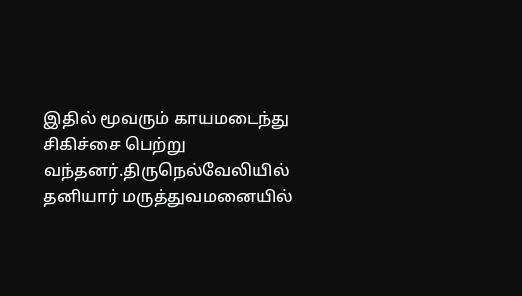இதில் மூவரும் காயமடைந்து சிகிச்சை பெற்று வந்தனர்.திருநெல்வேலியில் தனியார் மருத்துவமனையில்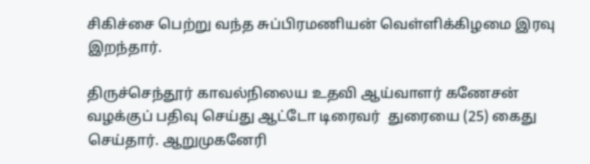சிகிச்சை பெற்று வந்த சுப்பிரமணியன் வெள்ளிக்கிழமை இரவு இறந்தார்.

திருச்செந்தூர் காவல்நிலைய உதவி ஆய்வாளர் கணேசன் வழக்குப் பதிவு செய்து ஆட்டோ டிரைவர்  துரையை (25) கைது செய்தார். ஆறுமுகனேரி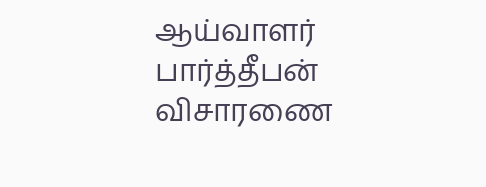ஆய்வாளர் பார்த்தீபன் விசாரணை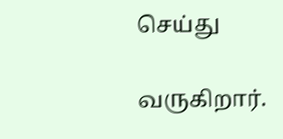செய்து

வருகிறார்.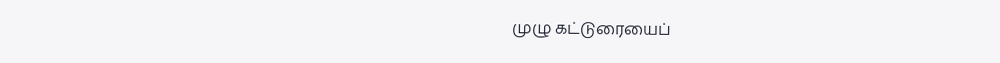முழு கட்டுரையைப்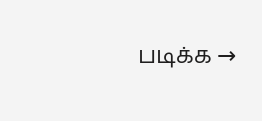படிக்க →